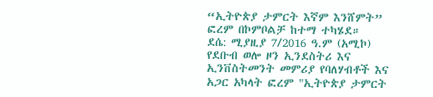“ኢትዮጵያ ታምርት እኛም እንሸምት” ፎረም በኮምቦልቻ ከተማ ተካሄደ።
ደሴ: ሚያዚያ 7/2016 ዓ.ም (አሚኮ) የደቡብ ወሎ ዞን ኢንደስትሪ እና ኢንቨስትመንት መምሪያ የባለሃብቶች እና አጋር አካላት ፎረም "ኢትዮጵያ ታምርት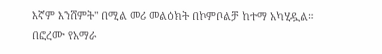እኛም እንሸምት" በሚል መሪ መልዕክት በኮምቦልቻ ከተማ አካሂዷል። በፎረሙ የአማራ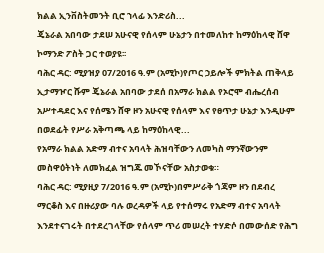ክልል ኢንቨስትመንት ቢሮ ኀላፊ እንድሪስ...
ጄኔራል አበባው ታደሠ አሁናዊ የሰላም ሁኔታን በተመለከተ ከማዕከላዊ ሸዋ ኮማንድ ፖስት ጋር ተወያዩ፡፡
ባሕር ዳር: ሚያዝያ 07/2016 ዓ.ም (አሚኮ)የጦር ኃይሎች ምክትል ጠቅላይ ኢታማዦር ሹም ጄኔራል አበባው ታደሰ በአማራ ክልል የኦሮሞ ብሔረሰብ አሥተዳደር እና የሰሜን ሸዋ ዞን አሁናዊ የሰላም እና የፀጥታ ሁኔታ እንዲሁም በወደፊት የሥራ አቅጣጫ ላይ ከማዕከላዊ...
የአማራ ክልል አድማ ብተና አባላት ሕዝባቸውን ለመካስ ማንኛውንም መስዋዕትነት ለመክፈል ዝግጁ መኾናቸው አስታወቁ።
ባሕር ዳር: ሚያዚያ 7/2016 ዓ.ም (አሚኮ)በምሥራቅ ጎጃም ዞን በደብረ ማርቆስ እና በዙሪያው ባሉ ወረዳዎች ላይ የተሰማሩ የአድማ ብተና አባላት እንደተናገሩት በተደረገላቸው የሰላም ጥሪ መሠረት ተሃድሶ በመውሰድ የሕግ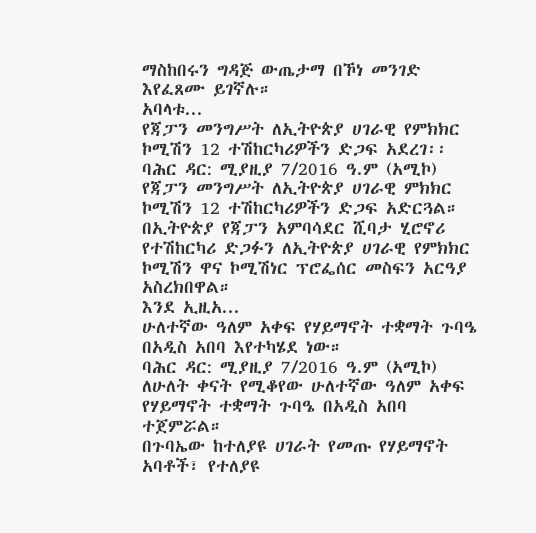ማስከበሩን ግዳጅ ውጤታማ በኾነ መንገድ እየፈጸሙ ይገኛሉ።
አባላቱ...
የጃፓን መንግሥት ለኢትዮጵያ ሀገራዊ የምክክር ኮሚሽን 12 ተሽከርካሪዎችን ድጋፍ አደረገ፡፡
ባሕር ዳር: ሚያዚያ 7/2016 ዓ.ም (አሚኮ) የጃፓን መንግሥት ለኢትዮጵያ ሀገራዊ ምክክር ኮሚሽን 12 ተሽከርካሪዎችን ድጋፍ አድርጓል። በኢትዮጵያ የጃፓን አምባሳደር ሺባታ ሂሮኖሪ የተሽከርካሪ ድጋፉን ለኢትዮጵያ ሀገራዊ የምክክር ኮሚሽን ዋና ኮሚሽነር ፕሮፌሰር መስፍን አርዓያ አስረክበዋል።
እንደ ኢዚአ...
ሁለተኛው ዓለም አቀፍ የሃይማኖት ተቋማት ጉባዔ በአዲስ አበባ እየተካሄደ ነው።
ባሕር ዳር: ሚያዚያ 7/2016 ዓ.ም (አሚኮ) ለሁለት ቀናት የሚቆየው ሁለተኛው ዓለም አቀፍ የሃይማኖት ተቋማት ጉባዔ በአዲስ አበባ ተጀምሯል።
በጉባኤው ከተለያዩ ሀገራት የመጡ የሃይማኖት አባቶች፣ የተለያዩ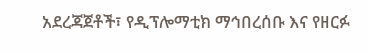አደረጃጀቶች፣ የዲፕሎማቲክ ማኅበረሰቡ እና የዘርፉ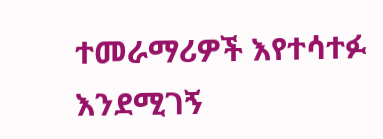ተመራማሪዎች እየተሳተፉ እንደሚገኝ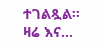ተገልጿል።
ዛሬ እና...